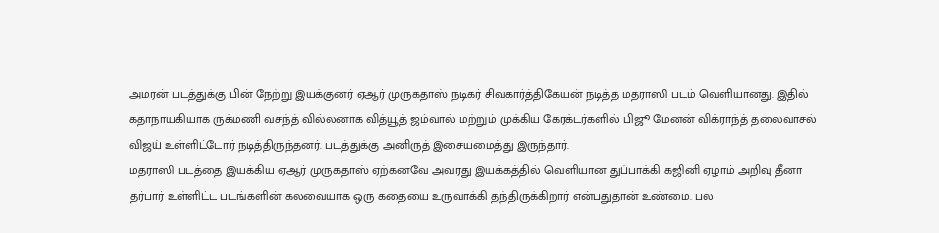அமரன் படத்துக்கு பின் நேற்று இயக்குனர் ஏஆர் முருகதாஸ் நடிகர் சிவகார்த்திகேயன் நடித்த மதராஸி படம் வெளியானது. இதில் கதாநாயகியாக ருக்மணி வசந்த் வில்லனாக வித்யூத் ஜம்வால் மற்றும் முக்கிய கேரக்டர்களில் பிஜூ மேனன் விக்ராந்த் தலைவாசல் விஜய் உள்ளிட்டோர் நடித்திருந்தனர். படத்துக்கு அனிருத் இசையமைத்து இருந்தார்.
மதராஸி படத்தை இயக்கிய ஏஆர் முருகதாஸ் ஏற்கனவே அவரது இயக்கத்தில் வெளியான துப்பாக்கி கஜினி ஏழாம் அறிவு தீனா தர்பார் உள்ளிட்ட படங்களின் கலவையாக ஒரு கதையை உருவாக்கி தந்திருக்கிறார் என்பதுதான் உண்மை. பல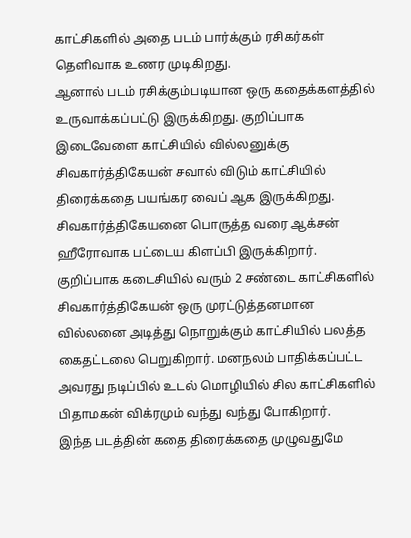காட்சிகளில் அதை படம் பார்க்கும் ரசிகர்கள் தெளிவாக உணர முடிகிறது.
ஆனால் படம் ரசிக்கும்படியான ஒரு கதைக்களத்தில் உருவாக்கப்பட்டு இருக்கிறது. குறிப்பாக இடைவேளை காட்சியில் வில்லனுக்கு சிவகார்த்திகேயன் சவால் விடும் காட்சியில் திரைக்கதை பயங்கர வைப் ஆக இருக்கிறது. சிவகார்த்திகேயனை பொருத்த வரை ஆக்சன் ஹீரோவாக பட்டைய கிளப்பி இருக்கிறார்.
குறிப்பாக கடைசியில் வரும் 2 சண்டை காட்சிகளில் சிவகார்த்திகேயன் ஒரு முரட்டுத்தனமான வில்லனை அடித்து நொறுக்கும் காட்சியில் பலத்த கைதட்டலை பெறுகிறார். மனநலம் பாதிக்கப்பட்ட அவரது நடிப்பில் உடல் மொழியில் சில காட்சிகளில் பிதாமகன் விக்ரமும் வந்து வந்து போகிறார்.
இந்த படத்தின் கதை திரைக்கதை முழுவதுமே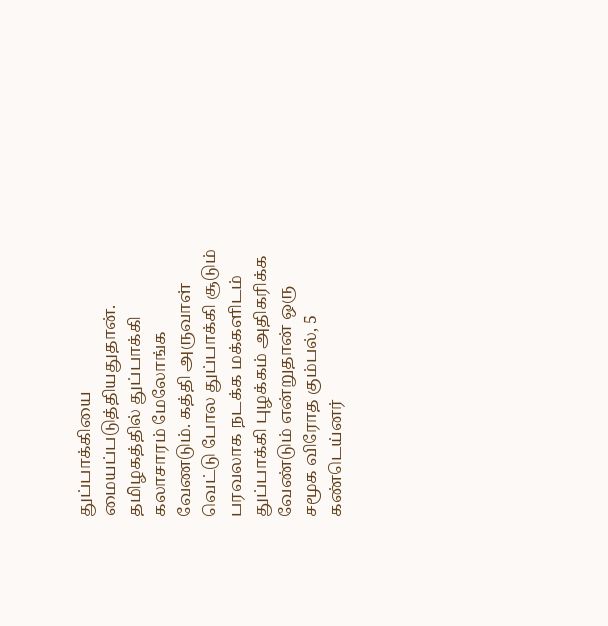துப்பாக்கியை மையப்படுத்தியதுதான். தமிழகத்தில் துப்பாக்கி கலாசாரம் மேலோங்க வேணடும். கத்தி அருவாள் வெட்டு போல துப்பாக்கி சூடும் பரவலாக நடக்க மக்களிடம் துப்பாக்கி புழக்கம் அதிகரிக்க வேண்டும் என்றுதான் ஒரு சமூக விரோத கும்பல், 5 கண்டெய்னர்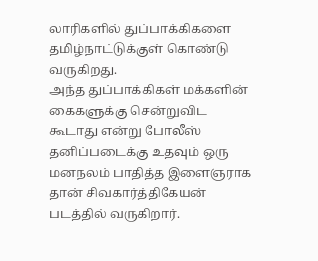லாரிகளில் துப்பாக்கிகளை தமிழ்நாட்டுக்குள் கொண்டு வருகிறது.
அந்த துப்பாக்கிகள் மக்களின் கைகளுக்கு சென்றுவிட கூடாது என்று போலீஸ் தனிப்படைக்கு உதவும் ஒரு மனநலம் பாதித்த இளைஞராக தான் சிவகார்த்திகேயன் படத்தில் வருகிறார்.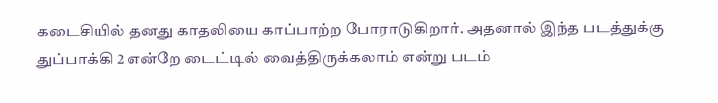கடைசியில் தனது காதலியை காப்பாற்ற போராடுகிறார். அதனால் இந்த படத்துக்கு துப்பாக்கி 2 என்றே டைட்டில் வைத்திருக்கலாம் என்று படம்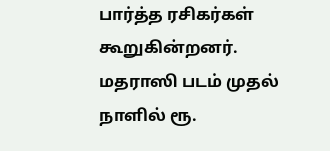பார்த்த ரசிகர்கள் கூறுகின்றனர். மதராஸி படம் முதல் நாளில் ரூ.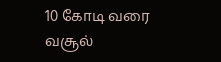10 கோடி வரை வசூல்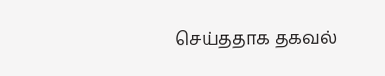செய்ததாக தகவல்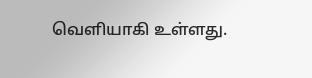வெளியாகி உள்ளது.